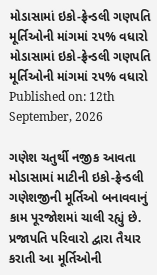મોડાસામાં ઇકો-ફ્રેન્ડલી ગણપતિ મૂર્તિઓની માંગમાં ૨૫% વધારો
મોડાસામાં ઇકો-ફ્રેન્ડલી ગણપતિ મૂર્તિઓની માંગમાં ૨૫% વધારો
Published on: 12th September, 2026

ગણેશ ચતુર્થી નજીક આવતા મોડાસામાં માટીની ઇકો-ફ્રેન્ડલી ગણેશજીની મૂર્તિઓ બનાવવાનું કામ પૂરજોશમાં ચાલી રહ્યું છે. પ્રજાપતિ પરિવારો દ્વારા તૈયાર કરાતી આ મૂર્તિઓની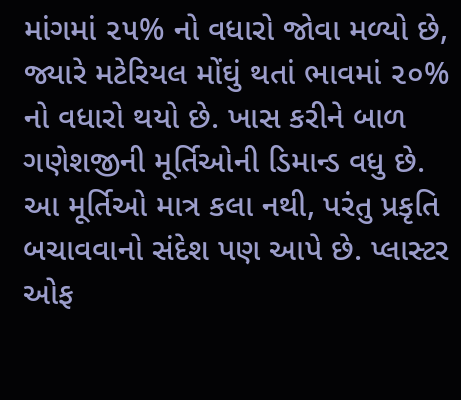માંગમાં ૨૫% નો વધારો જોવા મળ્યો છે, જ્યારે મટેરિયલ મોંઘું થતાં ભાવમાં ૨૦% નો વધારો થયો છે. ખાસ કરીને બાળ ગણેશજીની મૂર્તિઓની ડિમાન્ડ વધુ છે. આ મૂર્તિઓ માત્ર કલા નથી, પરંતુ પ્રકૃતિ બચાવવાનો સંદેશ પણ આપે છે. પ્લાસ્ટર ઓફ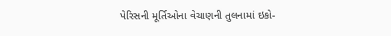પેરિસની મૂર્તિઓના વેચાણની તુલનામાં ઇકો-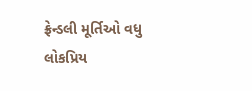ફ્રેન્ડલી મૂર્તિઓ વધુ લોકપ્રિય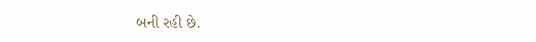બની રહી છે.